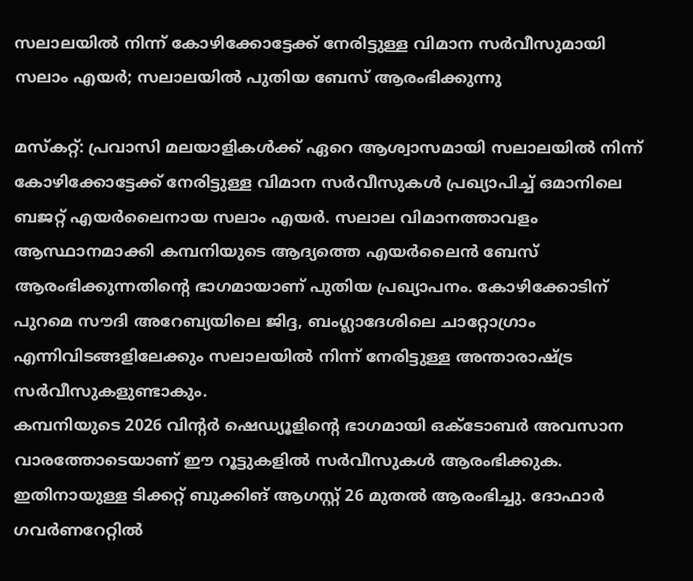സലാലയിൽ നിന്ന് കോഴിക്കോട്ടേക്ക് നേരിട്ടുള്ള വിമാന സർവീസുമായി സലാം എയർ; സലാലയിൽ പുതിയ ബേസ് ആരംഭിക്കുന്നു

മസ്കറ്റ്: പ്രവാസി മലയാളികൾക്ക് ഏറെ ആശ്വാസമായി സലാലയിൽ നിന്ന് കോഴിക്കോട്ടേക്ക് നേരിട്ടുള്ള വിമാന സർവീസുകൾ പ്രഖ്യാപിച്ച് ഒമാനിലെ ബജറ്റ് എയർലൈനായ സലാം എയർ. സലാല വിമാനത്താവളം ആസ്ഥാനമാക്കി കമ്പനിയുടെ ആദ്യത്തെ എയർലൈൻ ബേസ് ആരംഭിക്കുന്നതിന്റെ ഭാഗമായാണ് പുതിയ പ്രഖ്യാപനം. കോഴിക്കോടിന് പുറമെ സൗദി അറേബ്യയിലെ ജിദ്ദ, ബംഗ്ലാദേശിലെ ചാറ്റോഗ്രാം എന്നിവിടങ്ങളിലേക്കും സലാലയിൽ നിന്ന് നേരിട്ടുള്ള അന്താരാഷ്ട്ര സർവീസുകളുണ്ടാകും.
കമ്പനിയുടെ 2026 വിന്റർ ഷെഡ്യൂളിന്റെ ഭാഗമായി ഒക്ടോബർ അവസാന വാരത്തോടെയാണ് ഈ റൂട്ടുകളിൽ സർവീസുകൾ ആരംഭിക്കുക. ഇതിനായുള്ള ടിക്കറ്റ് ബുക്കിങ് ആഗസ്റ്റ് 26 മുതൽ ആരംഭിച്ചു. ദോഫാർ ഗവർണറേറ്റിൽ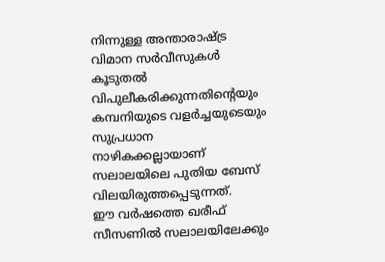നിന്നുള്ള അന്താരാഷ്ട്ര വിമാന സർവീസുകൾ കൂടുതൽ വിപുലീകരിക്കുന്നതിന്റെയും കമ്പനിയുടെ വളർച്ചയുടെയും സുപ്രധാന നാഴികക്കല്ലായാണ് സലാലയിലെ പുതിയ ബേസ് വിലയിരുത്തപ്പെടുന്നത്.
ഈ വർഷത്തെ ഖരീഫ് സീസണിൽ സലാലയിലേക്കും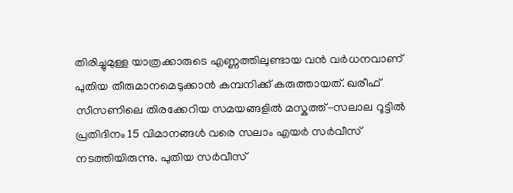തിരിച്ചുമുള്ള യാത്രക്കാരുടെ എണ്ണത്തിലുണ്ടായ വൻ വർധനവാണ് പുതിയ തീരുമാനമെടുക്കാൻ കമ്പനിക്ക് കരുത്തായത്. ഖരീഫ് സീസണിലെ തിരക്കേറിയ സമയങ്ങളിൽ മസ്കത്ത്-സലാല റൂട്ടിൽ പ്രതിദിനം 15 വിമാനങ്ങൾ വരെ സലാം എയർ സർവീസ് നടത്തിയിരുന്നു. പുതിയ സർവീസ്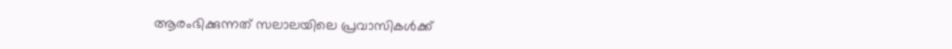ആരംഭിക്കുന്നത് സലാലയിലെ പ്രവാസികൾക്ക്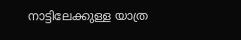നാട്ടിലേക്കുള്ള യാത്ര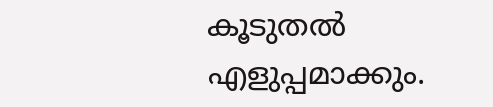കൂടുതൽ എളുപ്പമാക്കും.